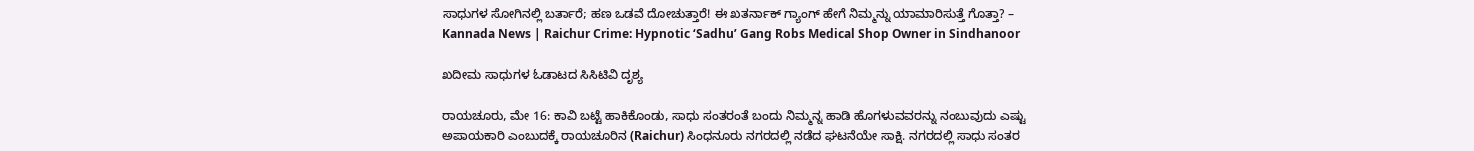ಸಾಧುಗಳ ಸೋಗಿನಲ್ಲಿ ಬರ್ತಾರೆ; ಹಣ ಒಡವೆ ದೋಚುತ್ತಾರೆ! ಈ ಖತರ್ನಾಕ್ ಗ್ಯಾಂಗ್ ಹೇಗೆ ನಿಮ್ಮನ್ನು ಯಾಮಾರಿಸುತ್ತೆ ಗೊತ್ತಾ? – Kannada News | Raichur Crime: Hypnotic ‘Sadhu’ Gang Robs Medical Shop Owner in Sindhanoor

ಖದೀಮ ಸಾಧುಗಳ ಓಡಾಟದ ಸಿಸಿಟಿವಿ ದೃಶ್ಯ

ರಾಯಚೂರು, ಮೇ 16: ಕಾವಿ ಬಟ್ಟೆ ಹಾಕಿಕೊಂಡು, ಸಾಧು ಸಂತರಂತೆ ಬಂದು ನಿಮ್ಮನ್ನ ಹಾಡಿ ಹೊಗಳುವವರನ್ನು ನಂಬುವುದು ಎಷ್ಟು ಅಪಾಯಕಾರಿ ಎಂಬುದಕ್ಕೆ ರಾಯಚೂರಿನ (Raichur) ಸಿಂಧನೂರು ನಗರದಲ್ಲಿ ನಡೆದ ಘಟನೆಯೇ ಸಾಕ್ಷಿ. ನಗರದಲ್ಲಿ ಸಾಧು ಸಂತರ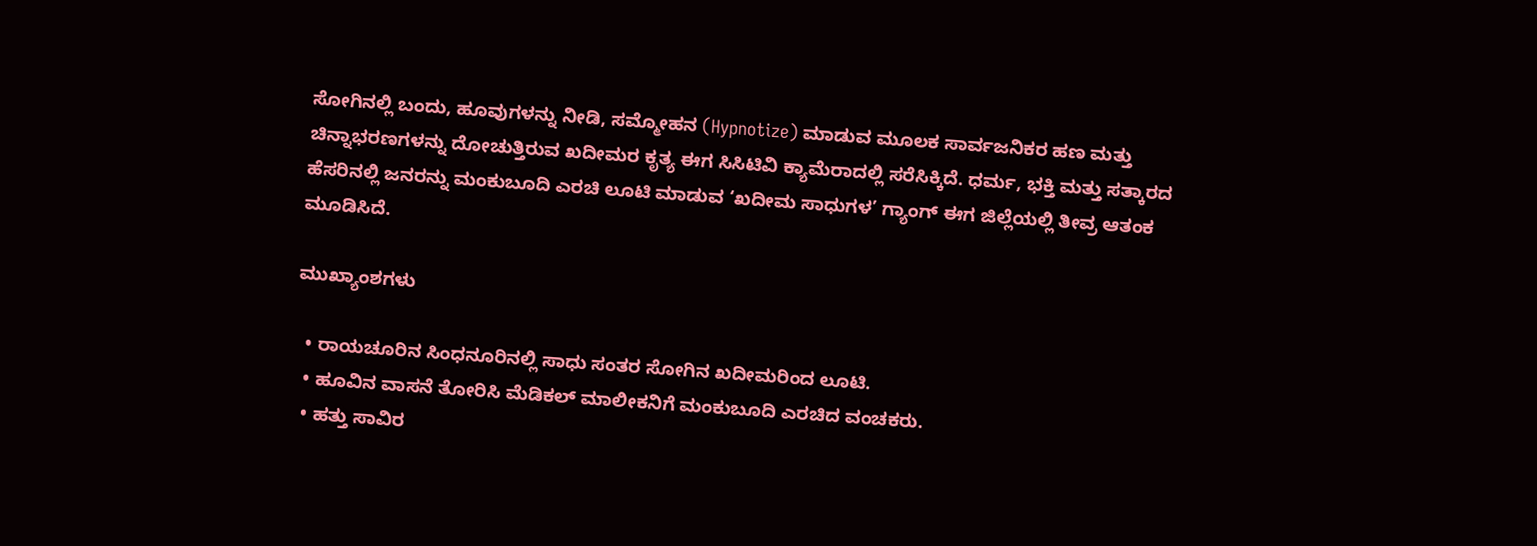ಸೋಗಿನಲ್ಲಿ ಬಂದು, ಹೂವುಗಳನ್ನು ನೀಡಿ, ಸಮ್ಮೋಹನ (Hypnotize) ಮಾಡುವ ಮೂಲಕ ಸಾರ್ವಜನಿಕರ ಹಣ ಮತ್ತು ಚಿನ್ನಾಭರಣಗಳನ್ನು ದೋಚುತ್ತಿರುವ ಖದೀಮರ ಕೃತ್ಯ ಈಗ ಸಿಸಿಟಿವಿ ಕ್ಯಾಮೆರಾದಲ್ಲಿ ಸರೆಸಿಕ್ಕಿದೆ. ಧರ್ಮ, ಭಕ್ತಿ ಮತ್ತು ಸತ್ಕಾರದ ಹೆಸರಿನಲ್ಲಿ ಜನರನ್ನು ಮಂಕುಬೂದಿ ಎರಚಿ ಲೂಟಿ ಮಾಡುವ ‘ಖದೀಮ ಸಾಧುಗಳ’ ಗ್ಯಾಂಗ್ ಈಗ ಜಿಲ್ಲೆಯಲ್ಲಿ ತೀವ್ರ ಆತಂಕ ಮೂಡಿಸಿದೆ.

ಮುಖ್ಯಾಂಶಗಳು

  • ರಾಯಚೂರಿನ ಸಿಂಧನೂರಿನಲ್ಲಿ ಸಾಧು ಸಂತರ ಸೋಗಿನ ಖದೀಮರಿಂದ ಲೂಟಿ.
  • ಹೂವಿನ ವಾಸನೆ ತೋರಿಸಿ ಮೆಡಿಕಲ್ ಮಾಲೀಕನಿಗೆ ಮಂಕುಬೂದಿ ಎರಚಿದ ವಂಚಕರು.
  • ಹತ್ತು ಸಾವಿರ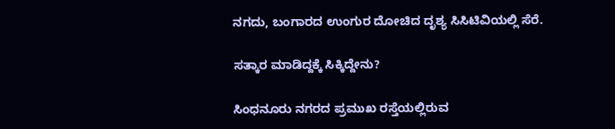ನಗದು, ಬಂಗಾರದ ಉಂಗುರ ದೋಚಿದ ದೃಶ್ಯ ಸಿಸಿಟಿವಿಯಲ್ಲಿ ಸೆರೆ.

ಸತ್ಕಾರ ಮಾಡಿದ್ದಕ್ಕೆ ಸಿಕ್ಕಿದ್ದೇನು?

ಸಿಂಧನೂರು ನಗರದ ಪ್ರಮುಖ ರಸ್ತೆಯಲ್ಲಿರುವ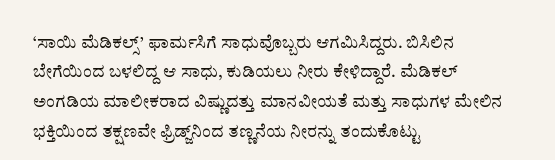‘ಸಾಯಿ ಮೆಡಿಕಲ್ಸ್’ ಫಾರ್ಮಸಿಗೆ ಸಾಧುವೊಬ್ಬರು ಆಗಮಿಸಿದ್ದರು. ಬಿಸಿಲಿನ ಬೇಗೆಯಿಂದ ಬಳಲಿದ್ದ ಆ ಸಾಧು, ಕುಡಿಯಲು ನೀರು ಕೇಳಿದ್ದಾರೆ. ಮೆಡಿಕಲ್ ಅಂಗಡಿಯ ಮಾಲೀಕರಾದ ವಿಷ್ಣುದತ್ತು ಮಾನವೀಯತೆ ಮತ್ತು ಸಾಧುಗಳ ಮೇಲಿನ ಭಕ್ತಿಯಿಂದ ತಕ್ಷಣವೇ ಫ್ರಿಡ್ಜ್‌ನಿಂದ ತಣ್ಣನೆಯ ನೀರನ್ನು ತಂದುಕೊಟ್ಟು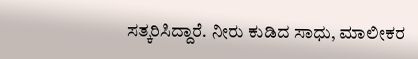ಸತ್ಕರಿಸಿದ್ದಾರೆ. ನೀರು ಕುಡಿದ ಸಾಧು, ಮಾಲೀಕರ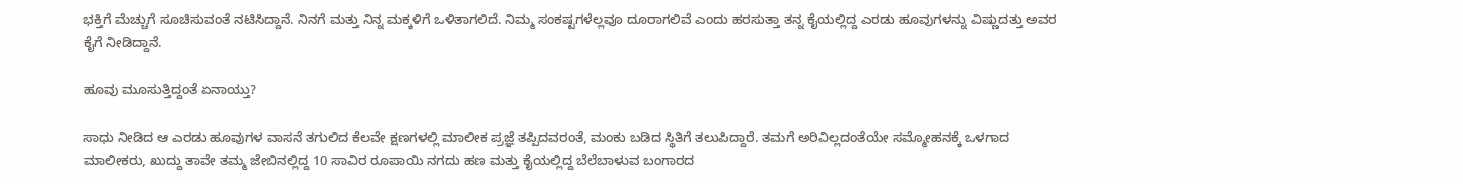ಭಕ್ತಿಗೆ ಮೆಚ್ಚುಗೆ ಸೂಚಿಸುವಂತೆ ನಟಿಸಿದ್ದಾನೆ. ನಿನಗೆ ಮತ್ತು ನಿನ್ನ ಮಕ್ಕಳಿಗೆ ಒಳಿತಾಗಲಿದೆ. ನಿಮ್ಮ ಸಂಕಷ್ಟಗಳೆಲ್ಲವೂ ದೂರಾಗಲಿವೆ ಎಂದು ಹರಸುತ್ತಾ ತನ್ನ ಕೈಯಲ್ಲಿದ್ದ ಎರಡು ಹೂವುಗಳನ್ನು ವಿಷ್ಣುದತ್ತು ಅವರ ಕೈಗೆ ನೀಡಿದ್ದಾನೆ.

ಹೂವು ಮೂಸುತ್ತಿದ್ದಂತೆ ಏನಾಯ್ತು?

ಸಾಧು ನೀಡಿದ ಆ ಎರಡು ಹೂವುಗಳ ವಾಸನೆ ತಗುಲಿದ ಕೆಲವೇ ಕ್ಷಣಗಳಲ್ಲಿ ಮಾಲೀಕ ಪ್ರಜ್ಞೆ ತಪ್ಪಿದವರಂತೆ, ಮಂಕು ಬಡಿದ ಸ್ಥಿತಿಗೆ ತಲುಪಿದ್ದಾರೆ. ತಮಗೆ ಅರಿವಿಲ್ಲದಂತೆಯೇ ಸಮ್ಮೋಹನಕ್ಕೆ ಒಳಗಾದ ಮಾಲೀಕರು, ಖುದ್ದು ತಾವೇ ತಮ್ಮ ಜೇಬಿನಲ್ಲಿದ್ದ 10 ಸಾವಿರ ರೂಪಾಯಿ ನಗದು ಹಣ ಮತ್ತು ಕೈಯಲ್ಲಿದ್ದ ಬೆಲೆಬಾಳುವ ಬಂಗಾರದ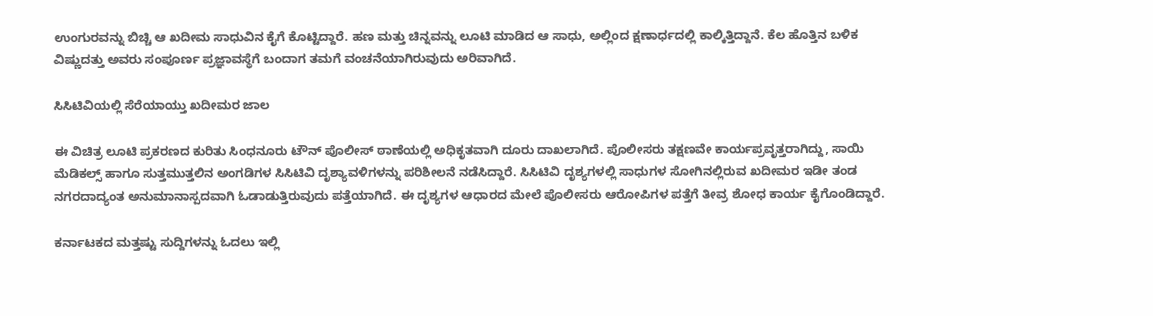ಉಂಗುರವನ್ನು ಬಿಚ್ಚಿ ಆ ಖದೀಮ ಸಾಧುವಿನ ಕೈಗೆ ಕೊಟ್ಟಿದ್ದಾರೆ. ಹಣ ಮತ್ತು ಚಿನ್ನವನ್ನು ಲೂಟಿ ಮಾಡಿದ ಆ ಸಾಧು, ಅಲ್ಲಿಂದ ಕ್ಷಣಾರ್ಧದಲ್ಲಿ ಕಾಲ್ಕಿತ್ತಿದ್ದಾನೆ. ಕೆಲ ಹೊತ್ತಿನ ಬಳಿಕ ವಿಷ್ಣುದತ್ತು ಅವರು ಸಂಪೂರ್ಣ ಪ್ರಜ್ಞಾವಸ್ಥೆಗೆ ಬಂದಾಗ ತಮಗೆ ವಂಚನೆಯಾಗಿರುವುದು ಅರಿವಾಗಿದೆ.

ಸಿಸಿಟಿವಿಯಲ್ಲಿ ಸೆರೆಯಾಯ್ತು ಖದೀಮರ ಜಾಲ

ಈ ವಿಚಿತ್ರ ಲೂಟಿ ಪ್ರಕರಣದ ಕುರಿತು ಸಿಂಧನೂರು ಟೌನ್ ಪೊಲೀಸ್ ಠಾಣೆಯಲ್ಲಿ ಅಧಿಕೃತವಾಗಿ ದೂರು ದಾಖಲಾಗಿದೆ. ಪೊಲೀಸರು ತಕ್ಷಣವೇ ಕಾರ್ಯಪ್ರವೃತ್ತರಾಗಿದ್ದು, ಸಾಯಿ ಮೆಡಿಕಲ್ಸ್ ಹಾಗೂ ಸುತ್ತಮುತ್ತಲಿನ ಅಂಗಡಿಗಳ ಸಿಸಿಟಿವಿ ದೃಶ್ಯಾವಳಿಗಳನ್ನು ಪರಿಶೀಲನೆ ನಡೆಸಿದ್ದಾರೆ. ಸಿಸಿಟಿವಿ ದೃಶ್ಯಗಳಲ್ಲಿ ಸಾಧುಗಳ ಸೋಗಿನಲ್ಲಿರುವ ಖದೀಮರ ಇಡೀ ತಂಡ ನಗರದಾದ್ಯಂತ ಅನುಮಾನಾಸ್ಪದವಾಗಿ ಓಡಾಡುತ್ತಿರುವುದು ಪತ್ತೆಯಾಗಿದೆ. ಈ ದೃಶ್ಯಗಳ ಆಧಾರದ ಮೇಲೆ ಪೊಲೀಸರು ಆರೋಪಿಗಳ ಪತ್ತೆಗೆ ತೀವ್ರ ಶೋಧ ಕಾರ್ಯ ಕೈಗೊಂಡಿದ್ದಾರೆ.

ಕರ್ನಾಟಕದ ಮತ್ತಷ್ಟು ಸುದ್ದಿಗಳನ್ನು ಓದಲು ಇಲ್ಲಿ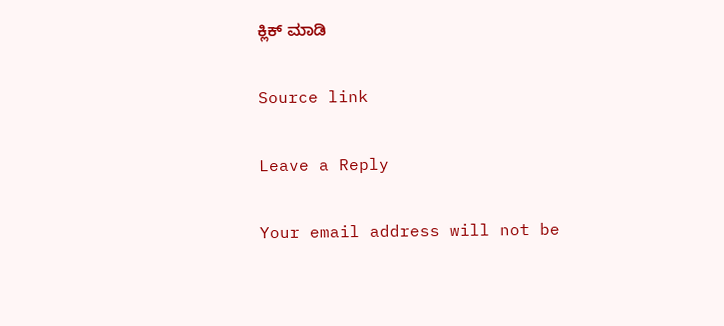ಕ್ಲಿಕ್ ಮಾಡಿ

Source link

Leave a Reply

Your email address will not be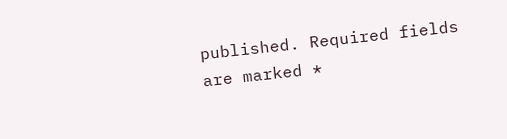published. Required fields are marked *